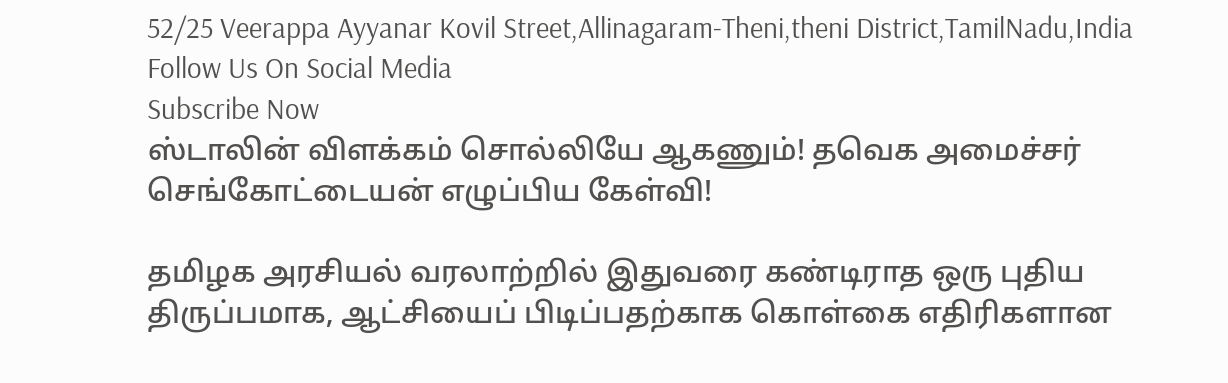52/25 Veerappa Ayyanar Kovil Street,Allinagaram-Theni,theni District,TamilNadu,India
Follow Us On Social Media
Subscribe Now
ஸ்டாலின் விளக்கம் சொல்லியே ஆகணும்! தவெக அமைச்சர் செங்கோட்டையன் எழுப்பிய கேள்வி!

தமிழக அரசியல் வரலாற்றில் இதுவரை கண்டிராத ஒரு புதிய திருப்பமாக, ஆட்சியைப் பிடிப்பதற்காக கொள்கை எதிரிகளான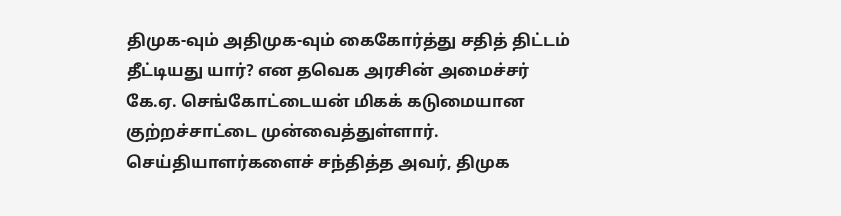திமுக-வும் அதிமுக-வும் கைகோர்த்து சதித் திட்டம் தீட்டியது யார்? என தவெக அரசின் அமைச்சர் கே.ஏ. செங்கோட்டையன் மிகக் கடுமையான குற்றச்சாட்டை முன்வைத்துள்ளார். செய்தியாளர்களைச் சந்தித்த அவர், திமுக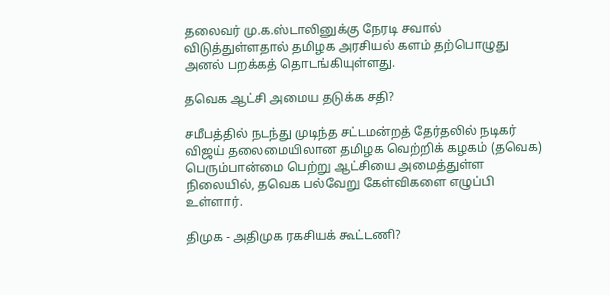தலைவர் மு.க.ஸ்டாலினுக்கு நேரடி சவால் விடுத்துள்ளதால் தமிழக அரசியல் களம் தற்பொழுது அனல் பறக்கத் தொடங்கியுள்ளது.

தவெக ஆட்சி அமைய தடுக்க சதி?

சமீபத்தில் நடந்து முடிந்த சட்டமன்றத் தேர்தலில் நடிகர் விஜய் தலைமையிலான தமிழக வெற்றிக் கழகம் (தவெக) பெரும்பான்மை பெற்று ஆட்சியை அமைத்துள்ள நிலையில், தவெக பல்வேறு கேள்விகளை எழுப்பி உள்ளார்.

திமுக - அதிமுக ரகசியக் கூட்டணி?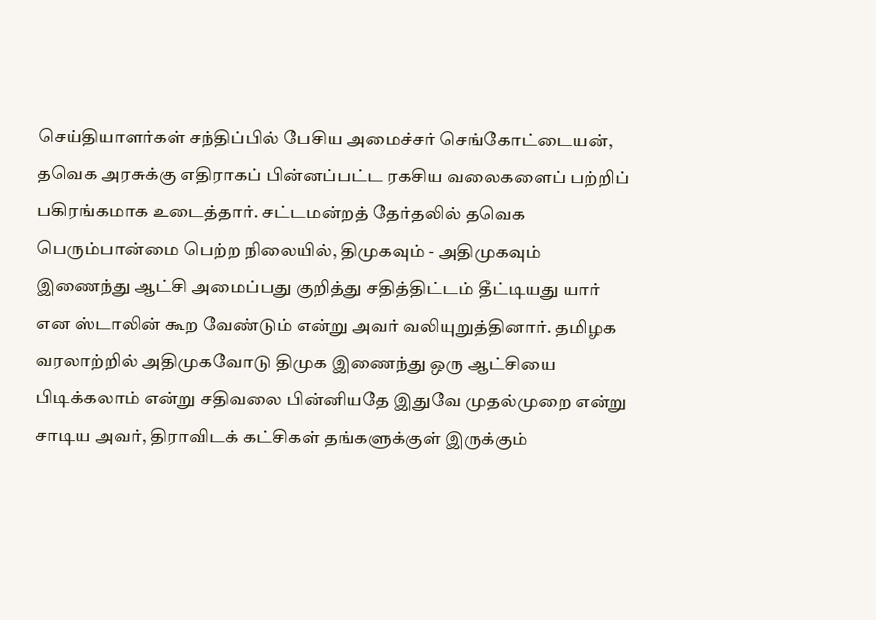செய்தியாளர்கள் சந்திப்பில் பேசிய அமைச்சர் செங்கோட்டையன், தவெக அரசுக்கு எதிராகப் பின்னப்பட்ட ரகசிய வலைகளைப் பற்றிப் பகிரங்கமாக உடைத்தார். சட்டமன்றத் தேர்தலில் தவெக பெரும்பான்மை பெற்ற நிலையில், திமுகவும் - அதிமுகவும் இணைந்து ஆட்சி அமைப்பது குறித்து சதித்திட்டம் தீட்டியது யார் என ஸ்டாலின் கூற வேண்டும் என்று அவர் வலியுறுத்தினார். தமிழக வரலாற்றில் அதிமுகவோடு திமுக இணைந்து ஒரு ஆட்சியை பிடிக்கலாம் என்று சதிவலை பின்னியதே இதுவே முதல்முறை என்று சாடிய அவர், திராவிடக் கட்சிகள் தங்களுக்குள் இருக்கும்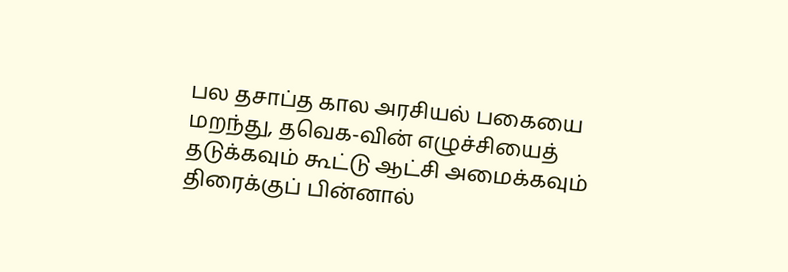பல தசாப்த கால அரசியல் பகையை மறந்து, தவெக-வின் எழுச்சியைத் தடுக்கவும் கூட்டு ஆட்சி அமைக்கவும் திரைக்குப் பின்னால்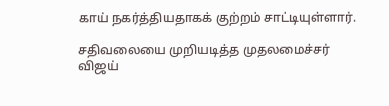காய் நகர்த்தியதாகக் குற்றம் சாட்டியுள்ளார்.

சதிவலையை முறியடித்த முதலமைச்சர் விஜய்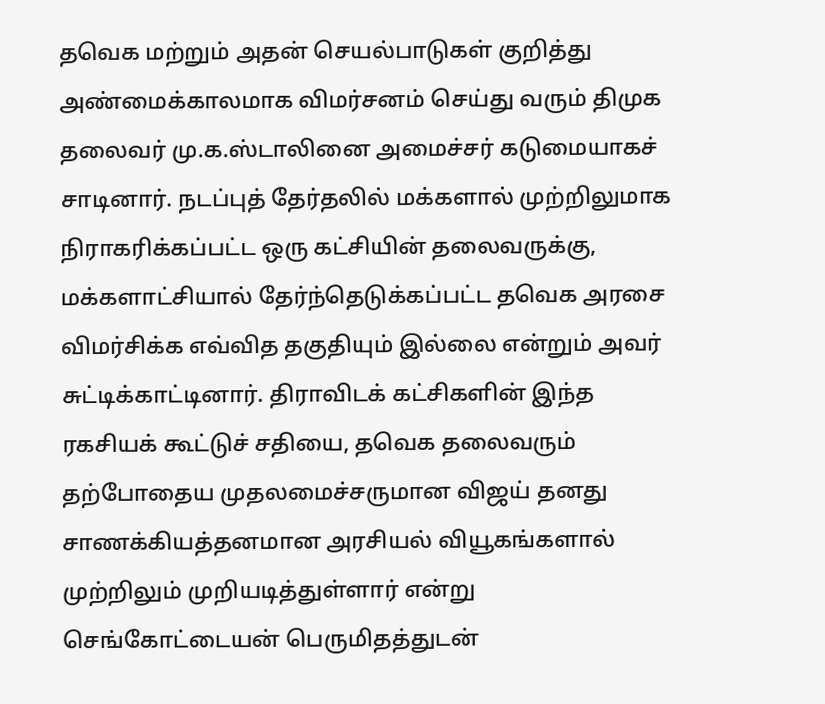தவெக மற்றும் அதன் செயல்பாடுகள் குறித்து அண்மைக்காலமாக விமர்சனம் செய்து வரும் திமுக தலைவர் மு.க.ஸ்டாலினை அமைச்சர் கடுமையாகச் சாடினார். நடப்புத் தேர்தலில் மக்களால் முற்றிலுமாக நிராகரிக்கப்பட்ட ஒரு கட்சியின் தலைவருக்கு, மக்களாட்சியால் தேர்ந்தெடுக்கப்பட்ட தவெக அரசை விமர்சிக்க எவ்வித தகுதியும் இல்லை என்றும் அவர் சுட்டிக்காட்டினார். திராவிடக் கட்சிகளின் இந்த ரகசியக் கூட்டுச் சதியை, தவெக தலைவரும் தற்போதைய முதலமைச்சருமான விஜய் தனது சாணக்கியத்தனமான அரசியல் வியூகங்களால் முற்றிலும் முறியடித்துள்ளார் என்று செங்கோட்டையன் பெருமிதத்துடன்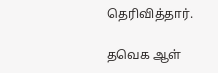தெரிவித்தார்.

தவெக ஆள்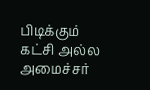பிடிக்கும் கட்சி அல்ல அமைச்சர்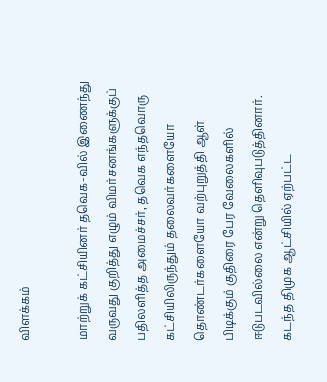விளக்கம்

மாற்றுக் கட்சியினர் தவெக-வில் இணைந்து வருவது குறித்து எழும் விமர்சனங்களுக்குப் பதிலளித்த அமைச்சர், தவெக எந்தவொரு கட்சியிலிருந்தும் தலைவர்களையோ தொண்டர்களையோ வற்புறுத்தி ஆள் பிடிக்கும் குதிரை பேர வேலைகளில் ஈடுபடவில்லை என்று தெளிவுபடுத்தினார். கடந்த திமுக ஆட்சியில் ஏற்பட்ட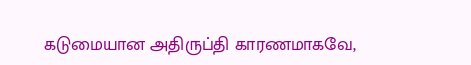கடுமையான அதிருப்தி காரணமாகவே,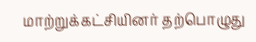மாற்றுக்கட்சியினர் தற்பொழுது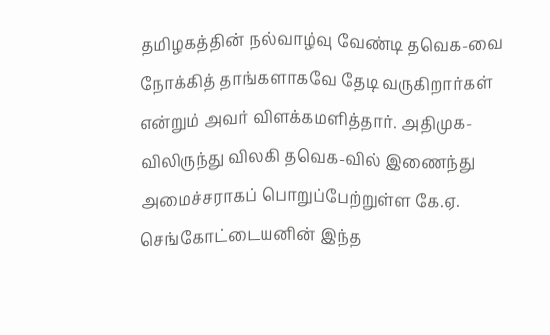தமிழகத்தின் நல்வாழ்வு வேண்டி தவெக-வை நோக்கித் தாங்களாகவே தேடி வருகிறார்கள் என்றும் அவர் விளக்கமளித்தார். அதிமுக-விலிருந்து விலகி தவெக-வில் இணைந்து அமைச்சராகப் பொறுப்பேற்றுள்ள கே.ஏ. செங்கோட்டையனின் இந்த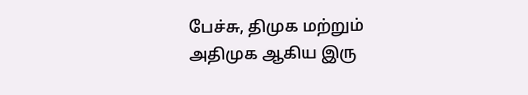பேச்சு, திமுக மற்றும் அதிமுக ஆகிய இரு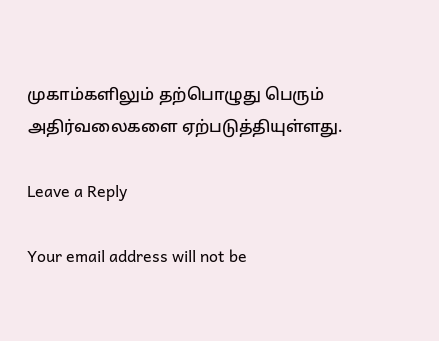முகாம்களிலும் தற்பொழுது பெரும் அதிர்வலைகளை ஏற்படுத்தியுள்ளது.

Leave a Reply

Your email address will not be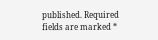published. Required fields are marked *